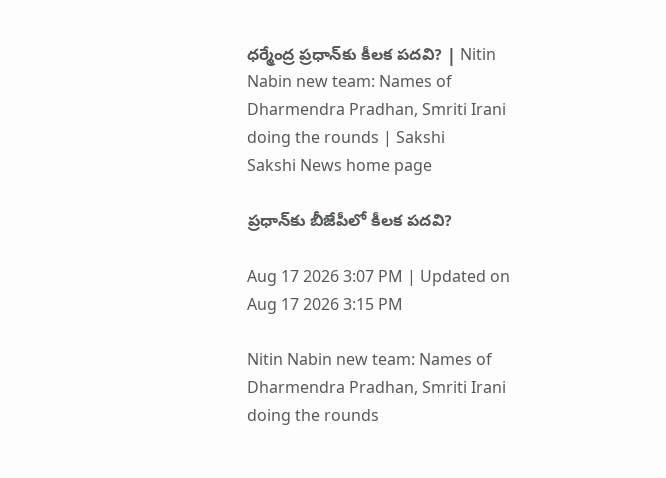ధ‌ర్మేంద్ర ప్ర‌ధాన్‌కు కీల‌క ప‌ద‌వి? | Nitin Nabin new team: Names of Dharmendra Pradhan, Smriti Irani doing the rounds | Sakshi
Sakshi News home page

ప్ర‌ధాన్‌కు బీజేపీలో కీల‌క ప‌ద‌వి?

Aug 17 2026 3:07 PM | Updated on Aug 17 2026 3:15 PM

Nitin Nabin new team: Names of Dharmendra Pradhan, Smriti Irani doing the rounds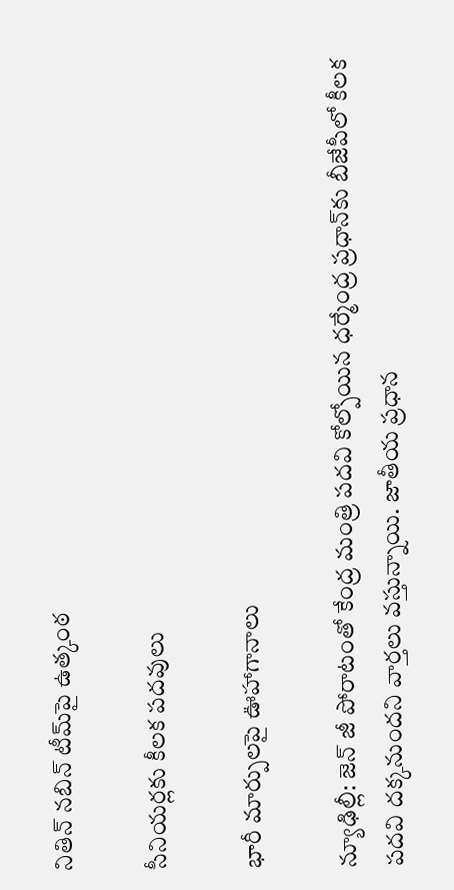నితిన్ నబిన్ టీమ్‌పై ఉత్కంఠ

సీనియ‌ర్ల‌కు కీలక పదవులు

భారీ మార్పులపై ఊహాగానాలు

న్యూఢిల్లీ: జెన్ జీ పోరాటంతో కేంద్ర మంత్రి ప‌ద‌వి కోల్పోయిన‌ ధ‌ర్మేంద్ర ప్ర‌ధాన్‌కు బీజేపీలో కీల‌క ప‌ద‌వి ద‌క్క‌నుందని వార్త‌లు వ‌స్తున్నాయి. జాతీయ ప్రధాన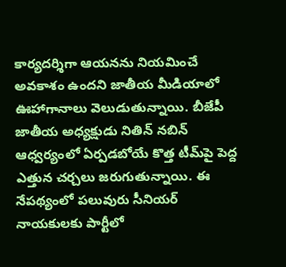కార్యదర్శిగా ఆయ‌న‌ను నియమించే అవకాశం ఉందని జాతీయ మీడియాలో ఊహాగానాలు వెలుడుతున్నాయి. బీజేపీ జాతీయ అధ్యక్షుడు నితిన్ నబిన్ ఆధ్వర్యంలో ఏర్పడబోయే కొత్త టీమ్‌పై పెద్ద ఎత్తున చర్చలు జ‌రుగుతున్నాయి. ఈ నేప‌థ్యంలో ప‌లువురు సీనియ‌ర్ నాయ‌కుల‌కు పార్టీలో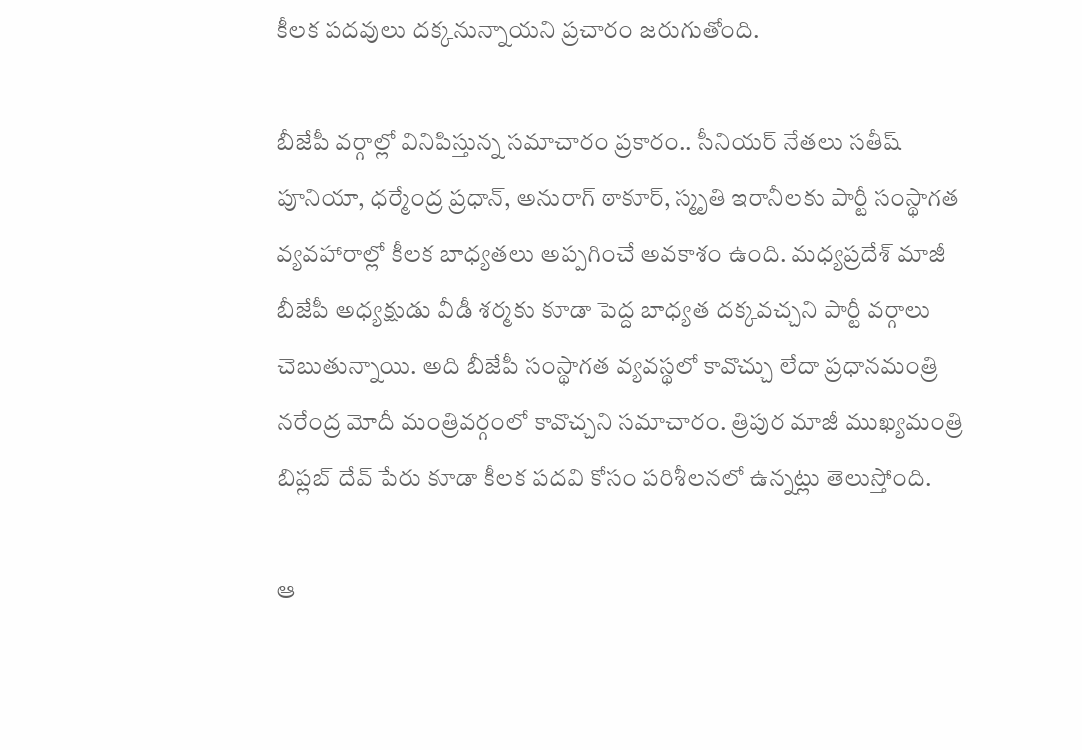కీల‌క ప‌ద‌వులు ద‌క్కనున్నాయ‌ని ప్ర‌చారం జ‌రుగుతోంది.

బీజేపీ వర్గాల్లో వినిపిస్తున్న సమాచారం ప్రకారం.. సీనియర్ నేతలు సతీష్ పూనియా, ధర్మేంద్ర ప్రధాన్, అనురాగ్ ఠాకూర్, స్మృతి ఇరానీలకు పార్టీ సంస్థాగత వ్యవహారాల్లో కీలక బాధ్యతలు అప్పగించే అవకాశం ఉంది. మధ్యప్రదేశ్ మాజీ బీజేపీ అధ్యక్షుడు వీడీ శర్మకు కూడా పెద్ద బాధ్యత దక్కవచ్చని పార్టీ వర్గాలు చెబుతున్నాయి. అది బీజేపీ సంస్థాగత వ్యవస్థలో కావొచ్చు లేదా ప్రధానమంత్రి నరేంద్ర మోదీ మంత్రివర్గంలో కావొచ్చని సమాచారం. త్రిపుర మాజీ ముఖ్యమంత్రి బిప్లబ్ దేవ్ పేరు కూడా కీలక పదవి కోసం పరిశీలనలో ఉన్నట్లు తెలుస్తోంది.

ఆ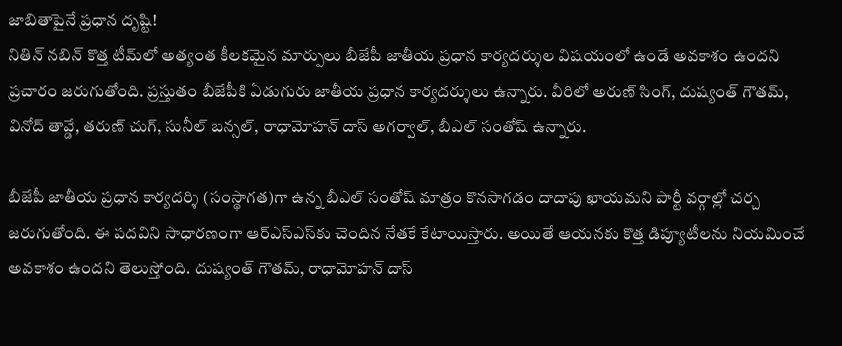జాబితాపైనే ప్రధాన దృష్టి!
నితిన్ నబిన్ కొత్త టీమ్‌లో అత్యంత కీలకమైన మార్పులు బీజేపీ జాతీయ ప్రధాన కార్యదర్శుల విషయంలో ఉండే అవకాశం ఉందని ప్రచారం జరుగుతోంది. ప్రస్తుతం బీజేపీకి ఏడుగురు జాతీయ ప్రధాన కార్యదర్శులు ఉన్నారు. వీరిలో అరుణ్ సింగ్, దుష్యంత్ గౌతమ్, వినోద్ తావ్డే, తరుణ్ చుగ్, సునీల్ బన్సల్, రాధామోహన్ దాస్ అగర్వాల్, బీఎల్ సంతోష్ ఉన్నారు.

బీజేపీ జాతీయ ప్రధాన కార్యదర్శి (సంస్థాగత)గా ఉన్న బీఎల్ సంతోష్ మాత్రం కొనసాగడం దాదాపు ఖాయమని పార్టీ వర్గాల్లో చర్చ జరుగుతోంది. ఈ పదవిని సాధారణంగా ఆర్‌ఎస్‌ఎస్‌కు చెందిన నేతకే కేటాయిస్తారు. అయితే ఆయనకు కొత్త డిప్యూటీలను నియమించే అవకాశం ఉందని తెలుస్తోంది. దుష్యంత్ గౌతమ్, రాధామోహన్ దాస్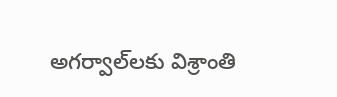అగర్వాల్‌లకు విశ్రాంతి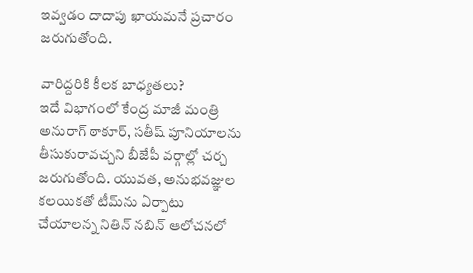ఇవ్వడం దాదాపు ఖాయమనే ప్రచారం జరుగుతోంది.

వారిద్ద‌రికి కీలక బాధ్యతలు?
ఇదే విభాగంలో కేంద్ర మాజీ మంత్రి అనురాగ్ ఠాకూర్, సతీష్ పూనియాలను తీసుకురావచ్చని బీజేపీ వర్గాల్లో చర్చ జరుగుతోంది. యువత, అనుభవజ్ఞుల కలయికతో టీమ్‌ను ఏర్పాటు చేయాలన్న నితిన్ నబిన్ ఆలోచనలో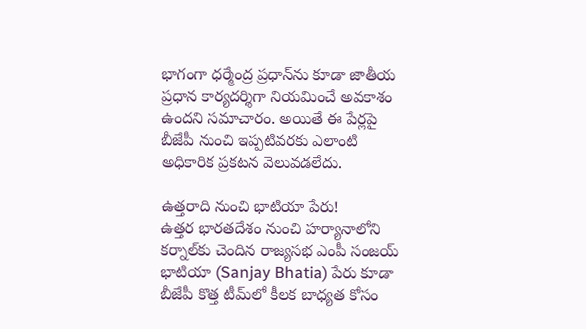భాగంగా ధర్మేంద్ర ప్రధాన్‌ను కూడా జాతీయ ప్రధాన కార్యదర్శిగా నియమించే అవకాశం ఉందని సమాచారం. అయితే ఈ పేర్లపై బీజేపీ నుంచి ఇప్పటివరకు ఎలాంటి అధికారిక ప్రకటన వెలువడలేదు.

ఉత్తరాది నుంచి భాటియా పేరు!
ఉత్తర భారతదేశం నుంచి హర్యానాలోని కర్నాల్‌కు చెందిన రాజ్యసభ ఎంపీ సంజయ్ భాటియా (Sanjay Bhatia) పేరు కూడా బీజేపీ కొత్త టీమ్‌లో కీలక బాధ్యత కోసం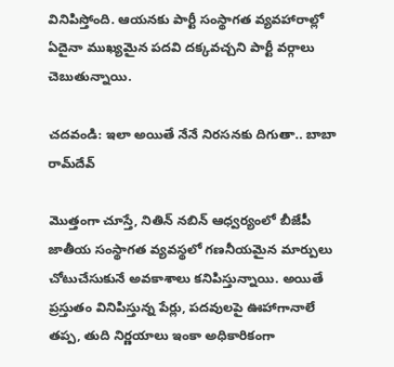వినిపిస్తోంది. ఆయనకు పార్టీ సంస్థాగత వ్యవహారాల్లో ఏదైనా ముఖ్యమైన పదవి దక్కవచ్చని పార్టీ వర్గాలు చెబుతున్నాయి.

చ‌ద‌వండి: ఇలా అయితే నేనే నిర‌స‌న‌కు దిగుతా.. బాబా రామ్‌దేవ్‌

మొత్తంగా చూస్తే, నితిన్ నబిన్ ఆధ్వర్యంలో బీజేపీ జాతీయ సంస్థాగత వ్యవస్థలో గణనీయమైన మార్పులు చోటుచేసుకునే అవకాశాలు కనిపిస్తున్నాయి. అయితే ప్రస్తుతం వినిపిస్తున్న పేర్లు, పదవులపై ఊహాగానాలే తప్ప, తుది నిర్ణయాలు ఇంకా అధికారికంగా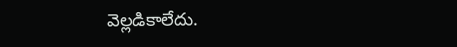వెల్లడికాలేదు.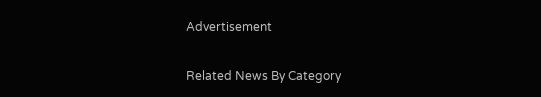Advertisement

Related News By Category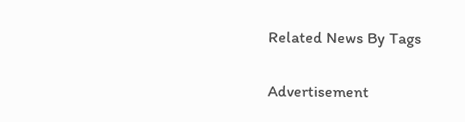Related News By Tags

Advertisement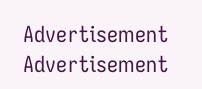Advertisement
Advertisement